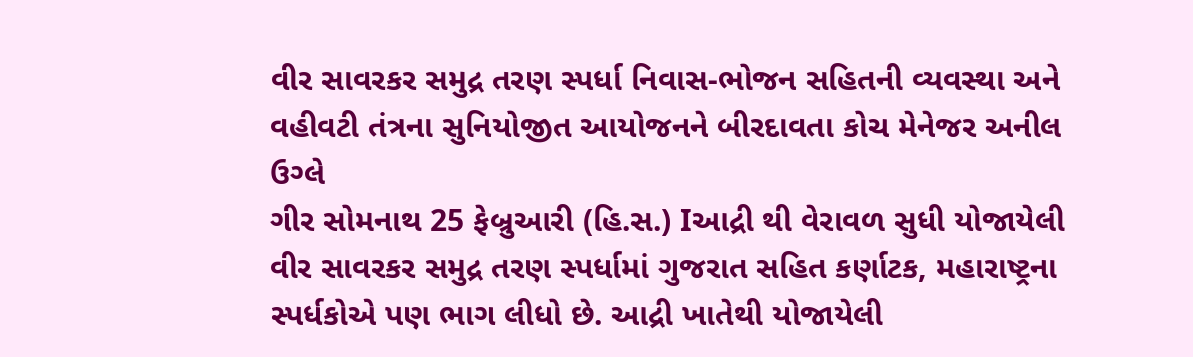વીર સાવરકર સમુદ્ર તરણ સ્પર્ધા નિવાસ-ભોજન સહિતની વ્યવસ્થા અને વહીવટી તંત્રના સુનિયોજીત આયોજનને બીરદાવતા કોચ મેનેજર અનીલ ઉગ્લે
ગીર સોમનાથ 25 ફેબ્રુઆરી (હિ.સ.) Iઆદ્રી થી વેરાવળ સુધી યોજાયેલી વીર સાવરકર સમુદ્ર તરણ સ્પર્ધામાં ગુજરાત સહિત કર્ણાટક, મહારાષ્ટ્રના સ્પર્ધકોએ પણ ભાગ લીધો છે. આદ્રી ખાતેથી યોજાયેલી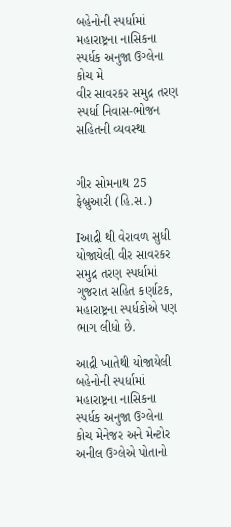બહેનોની સ્પર્ધામાં મહારાષ્ટ્રના નાસિકના સ્પર્ધક અનુજા ઉગ્લેના કોચ મે
વીર સાવરકર સમુદ્ર તરણ સ્પર્ધા નિવાસ-ભોજન સહિતની વ્યવસ્થા


ગીર સોમનાથ 25 ફેબ્રુઆરી (હિ.સ.)

Iઆદ્રી થી વેરાવળ સુધી યોજાયેલી વીર સાવરકર સમુદ્ર તરણ સ્પર્ધામાં ગુજરાત સહિત કર્ણાટક, મહારાષ્ટ્રના સ્પર્ધકોએ પણ ભાગ લીધો છે.

આદ્રી ખાતેથી યોજાયેલી બહેનોની સ્પર્ધામાં મહારાષ્ટ્રના નાસિકના સ્પર્ધક અનુજા ઉગ્લેના કોચ મેનેજર અને મેન્ટોર અનીલ ઉગ્લેએ પોતાનો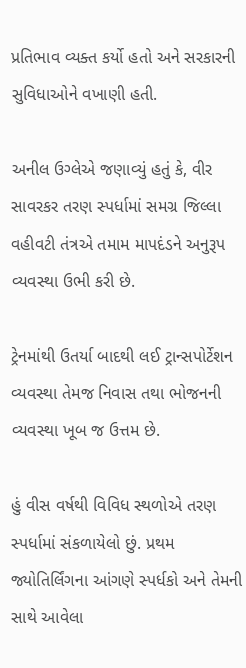પ્રતિભાવ વ્યક્ત કર્યો હતો અને સરકારની સુવિધાઓને વખાણી હતી.

અનીલ ઉગ્લેએ જણાવ્યું હતું કે, વીર સાવરકર તરણ સ્પર્ધામાં સમગ્ર જિલ્લા વહીવટી તંત્રએ તમામ માપદંડને અનુરૂપ વ્યવસ્થા ઉભી કરી છે.

ટ્રેનમાંથી ઉતર્યા બાદથી લઈ ટ્રાન્સપોર્ટેશન વ્યવસ્થા તેમજ નિવાસ તથા ભોજનની વ્યવસ્થા ખૂબ જ ઉત્તમ છે.

હું વીસ વર્ષથી વિવિધ સ્થળોએ તરણ સ્પર્ધામાં સંકળાયેલો છું. પ્રથમ જ્યોતિર્લિંગના આંગણે સ્પર્ધકો અને તેમની સાથે આવેલા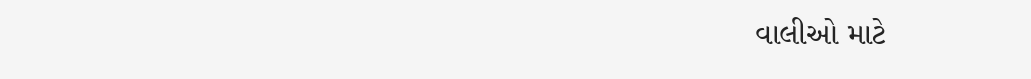વાલીઓ માટે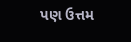પણ ઉત્તમ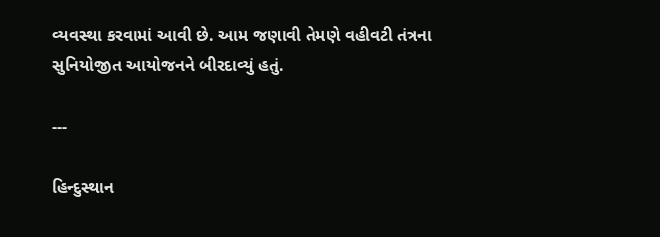વ્યવસ્થા કરવામાં આવી છે. આમ જણાવી તેમણે વહીવટી તંત્રના સુનિયોજીત આયોજનને બીરદાવ્યું હતું.

---

હિન્દુસ્થાન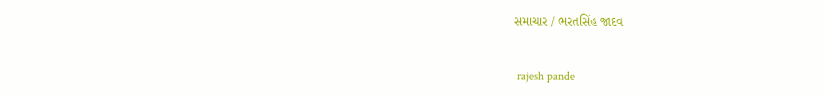સમાચાર / ભરતસિંહ જાદવ


 rajesh pande